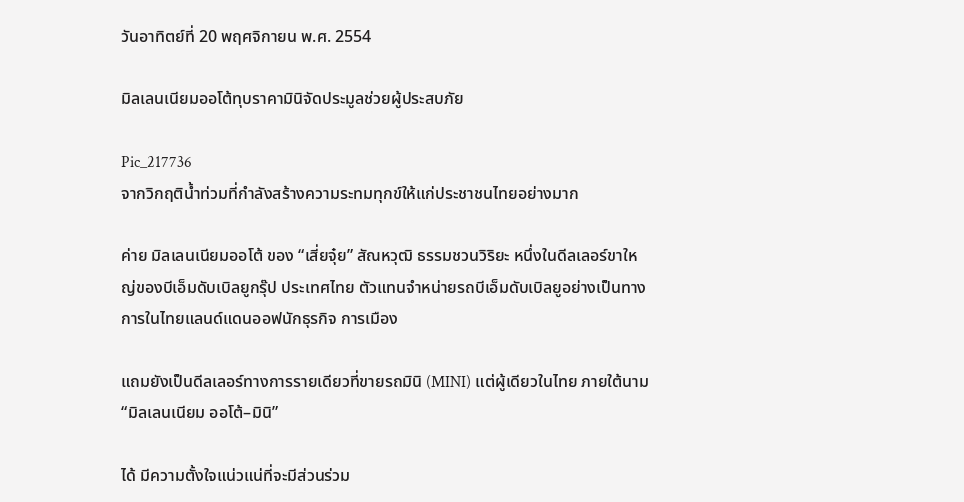วันอาทิตย์ที่ 20 พฤศจิกายน พ.ศ. 2554

มิลเลนเนียมออโต้ทุบราคามินิจัดประมูลช่วยผู้ประสบภัย

Pic_217736
จากวิกฤติน้ำท่วมที่กำลังสร้างความระทมทุกข์ให้แก่ประชาชนไทยอย่างมาก

ค่าย มิลเลนเนียมออโต้ ของ “เสี่ยจุ๋ย” สัณหวุฒิ ธรรมชวนวิริยะ หนึ่งในดีลเลอร์ขาใหญ่ของบีเอ็มดับเบิลยูกรุ๊ป ประเทศไทย ตัวแทนจำหน่ายรถบีเอ็มดับเบิลยูอย่างเป็นทางการในไทยแลนด์แดนออฟนักธุรกิจ การเมือง

แถมยังเป็นดีลเลอร์ทางการรายเดียวที่ขายรถมินิ (MINI) แต่ผู้เดียวในไทย ภายใต้นาม “มิลเลนเนียม ออโต้–มินิ”

ได้ มีความตั้งใจแน่วแน่ที่จะมีส่วนร่วม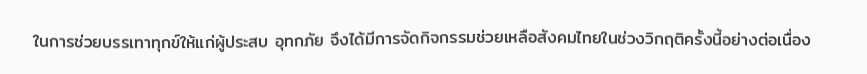ในการช่วยบรรเทาทุกข์ให้แก่ผู้ประสบ อุทกภัย จึงได้มีการจัดกิจกรรมช่วยเหลือสังคมไทยในช่วงวิกฤติครั้งนี้อย่างต่อเนื่อง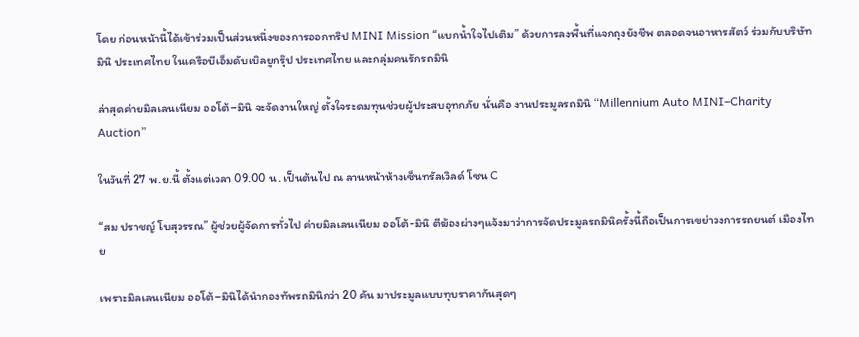โดย ก่อนหน้านี้ได้เข้าร่วมเป็นส่วนหนึ่งของการออกทริป MINI Mission “แบกน้ำใจไปเติม” ด้วยการลงพื้นที่แจกถุงยังชีพ ตลอดจนอาหารสัตว์ ร่วมกับบริษัท มินิ ประเทศไทย ในเครือบีเอ็มดับเบิลยูกรุ๊ป ประเทศไทย และกลุ่มคนรักรถมินิ

ล่าสุดค่ายมิลเลนเนียม ออโต้–มินิ จะจัดงานใหญ่ ตั้งใจระดมทุนช่วยผู้ประสบอุทกภัย นั่นคือ งานประมูลรถมินิ “Millennium Auto MINI–Charity Auction”

ในวันที่ 27 พ.ย.นี้ ตั้งแต่เวลา 09.00 น. เป็นต้นไป ณ ลานหน้าห้างเซ็นทรัลเวิลด์ โซน C

“สม ปราชญ์ โบสุวรรณ” ผู้ช่วยผู้จัดการทั่วไป ค่ายมิลเลนเนียม ออโต้-มินิ ตีฆ้องผ่างๆแจ้งมาว่าการจัดประมูลรถมินิครั้งนี้ถือเป็นการเขย่าวงการรถยนต์ เมืองไทย

เพราะมิลเลนเนียม ออโต้–มินิได้นำกองทัพรถมินิกว่า 20 คัน มาประมูลแบบทุบราคากันสุดๆ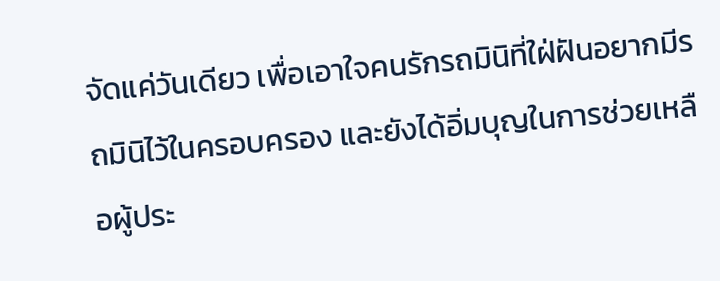จัดแค่วันเดียว เพื่อเอาใจคนรักรถมินิที่ใฝ่ฝันอยากมีรถมินิไว้ในครอบครอง และยังได้อิ่มบุญในการช่วยเหลือผู้ประ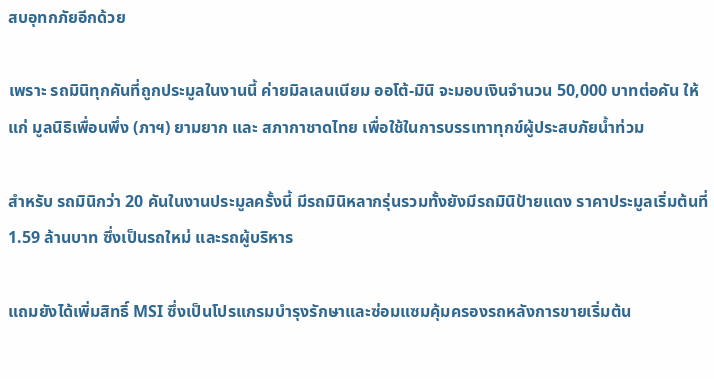สบอุทกภัยอีกด้วย

เพราะ รถมินิทุกคันที่ถูกประมูลในงานนี้ ค่ายมิลเลนเนียม ออโต้-มินิ จะมอบเงินจำนวน 50,000 บาทต่อคัน ให้แก่ มูลนิธิเพื่อนพึ่ง (ภาฯ) ยามยาก และ สภากาชาดไทย เพื่อใช้ในการบรรเทาทุกข์ผู้ประสบภัยน้ำท่วม

สำหรับ รถมินิกว่า 20 คันในงานประมูลครั้งนี้ มีรถมินิหลากรุ่นรวมทั้งยังมีรถมินิป้ายแดง ราคาประมูลเริ่มต้นที่ 1.59 ล้านบาท ซึ่งเป็นรถใหม่ และรถผู้บริหาร

แถมยังได้เพิ่มสิทธิ์ MSI ซึ่งเป็นโปรแกรมบำรุงรักษาและซ่อมแซมคุ้มครองรถหลังการขายเริ่มต้น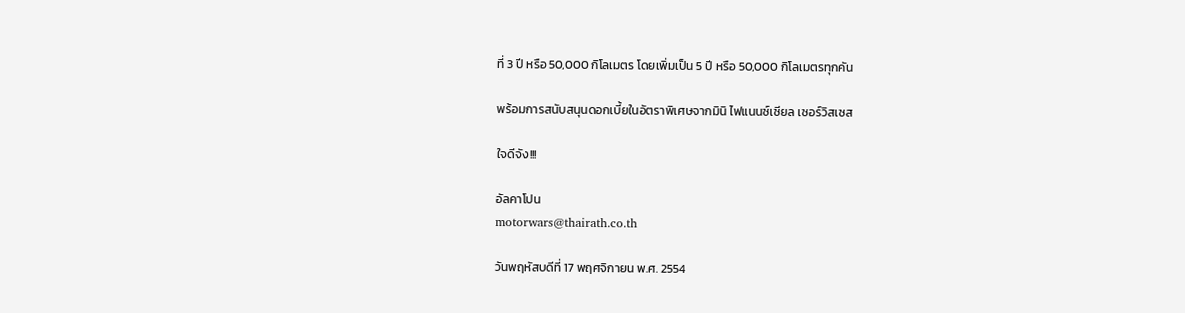ที่ 3 ปี หรือ 50,000 กิโลเมตร โดยเพิ่มเป็น 5 ปี หรือ 50,000 กิโลเมตรทุกคัน

พร้อมการสนับสนุนดอกเบี้ยในอัตราพิเศษจากมินิ ไฟแนนซ์เซียล เซอร์วิสเซส

ใจดีจัง!!!

อัลคาโปน
motorwars@thairath.co.th

วันพฤหัสบดีที่ 17 พฤศจิกายน พ.ศ. 2554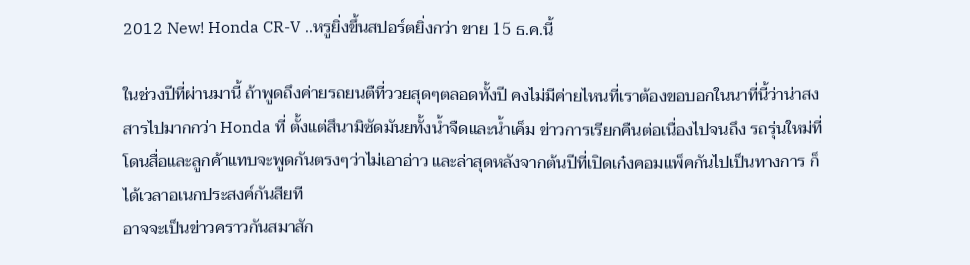2012 New! Honda CR-V ..หรูยิ่งขึ้นสปอร์ตยิ่งกว่า ขาย 15 ธ.ค.นี้

ในช่วงปีที่ผ่านมานี้ ถ้าพูดถึงค่ายรถยนตืที่ววยสุดๆตลอดทั้งปี คงไม่มีค่ายไหนที่เราต้องขอบอกในนาที่นี้ว่าน่าสงสารไปมากกว่า Honda ที่ ตั้งแต่สึนามิซัดมันยทั้งน้ำจืดและน้ำเค็ม ข่าวการเรียกคืนต่อเนื่องไปจนถึง รถรุ่นใหม่ที่โดนสื่อและลูกค้าแทบจะพูดกันตรงๆว่าไม่เอาอ่าว และล่าสุดหลังจากต้นปีที่เปิดเก๋งคอมแพ็คกันไปเป็นทางการ ก็ได้เวลาอเนกประสงค์กันสียที
อาจจะเป็นข่าวคราวกันสมาสัก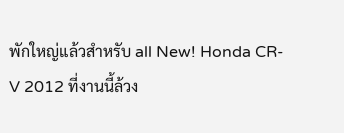พักใหญ่แล้วสำหรับ all New! Honda CR-V 2012 ที่งานนี้ล้วง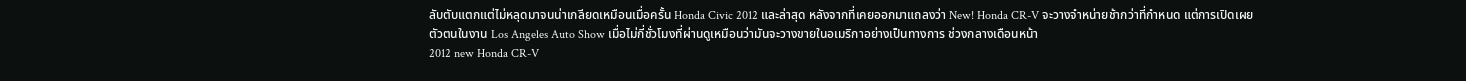ลับตับแตกแต่ไม่หลุดมาจนน่าเกลียดเหมือนเมื่อครั้น Honda Civic 2012 และล่าสุด หลังจากที่เคยออกมาแถลงว่า New! Honda CR-V จะวางจำหน่ายช้ากว่าที่กำหนด แต่การเปิดเผยตัวตนในงาน Los Angeles Auto Show เมื่อไม่กี่ชั่วโมงที่ผ่านดูเหมือนว่ามันจะวางขายในอเมริกาอย่างเป็นทางการ ช่วงกลางเดือนหน้า
2012 new Honda CR-V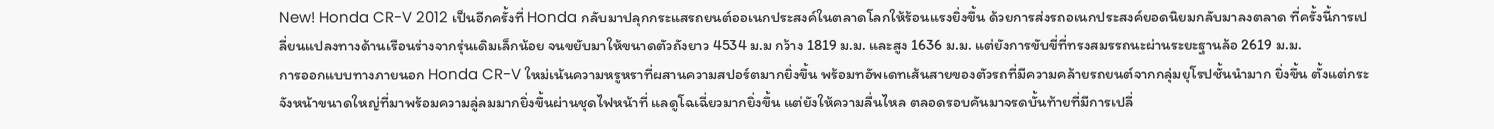New! Honda CR-V 2012 เป็นอีกครั้งที่ Honda กลับมาปลุกกระแสรถยนต์ออเนกประสงค์ในตลาดโลกให้ร้อนแรงยิ่งขึ้น ด้วยการส่งรถอเนกประสงค์ยอดนิยมกลับมาลงตลาด ที่ครั้งนี้การเปลี่ยนแปลงทางด้านเรือนร่างจากรุ่นเดิมเล็กน้อย จนขยับมาให้ขนาดตัวถังยาว 4534 ม.ม กว้าง 1819 ม.ม. และสูง 1636 ม.ม. แต่ยังการขับขี่ที่ทรงสมรรถนะผ่านระยะฐานล้อ 2619 ม.ม.
การออกแบบทางภายนอก Honda CR-V ใหม่เน้นความหรูหราที่ผสานความสปอร์ตมากยิ่งขึ้น พร้อมทอัพเดทเส้นสายของตัวรถที่มีความคล้ายรถยนต์จากกลุ่มยุโรปชั้นนำมาก ยิ่งขึ้น ตั้งแต่กระจังหน้าขนาดใหญ่ที่มาพร้อมความลู่ลมมากยิ่งขึ้นผ่านชุดไฟหน้าที่ แลดูโฉเฉี่ยวมากยิ่งขึ้น แต่ยังให้ความลื่นไหล ตลอดรอบคันมาจรดบั้นท้ายที่มีการเปลี่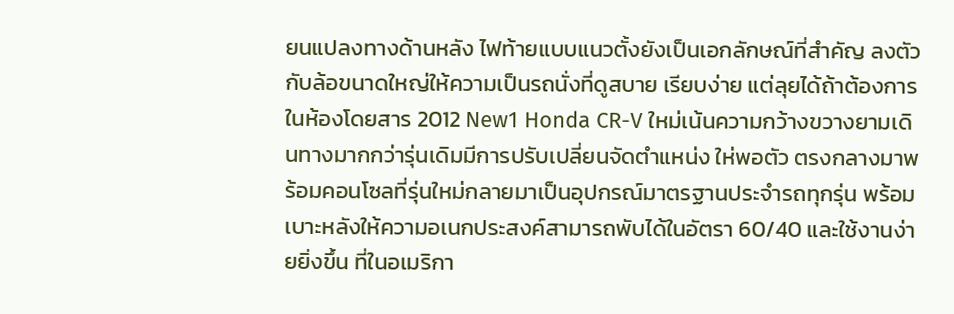ยนแปลงทางด้านหลัง ไฟท้ายแบบแนวตั้งยังเป็นเอกลักษณ์ที่สำคัญ ลงตัวกับล้อขนาดใหญ่ให้ความเป็นรถนั่งที่ดูสบาย เรียบง่าย แต่ลุยได้ถ้าต้องการ
ในห้องโดยสาร 2012 New1 Honda CR-V ใหม่เน้นความกว้างขวางยามเดินทางมากกว่ารุ่นเดิมมีการปรับเปลี่ยนจัดตำแหน่ง ให่พอตัว ตรงกลางมาพร้อมคอนโซลที่รุ่นใหม่กลายมาเป็นอุปกรณ์มาตรฐานประจำรถทุกรุ่น พร้อมเบาะหลังให้ความอเนกประสงค์สามารถพับได้ในอัตรา 60/40 และใช้งานง่ายยิ่งขึ้น ที่ในอเมริกา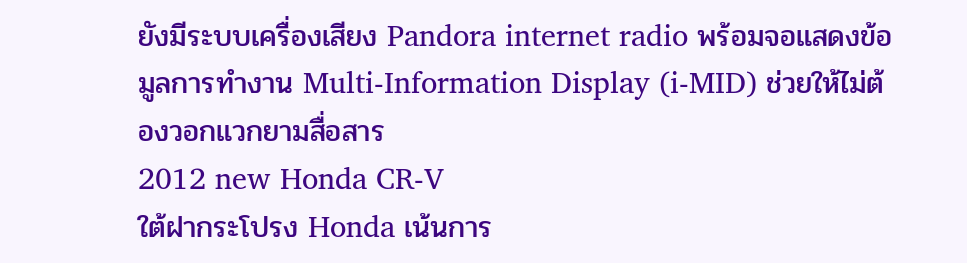ยังมีระบบเครื่องเสียง Pandora internet radio พร้อมจอแสดงข้อมูลการทำงาน Multi-Information Display (i-MID) ช่วยให้ไม่ต้องวอกแวกยามสื่อสาร
2012 new Honda CR-V
ใต้ฝากระโปรง Honda เน้นการ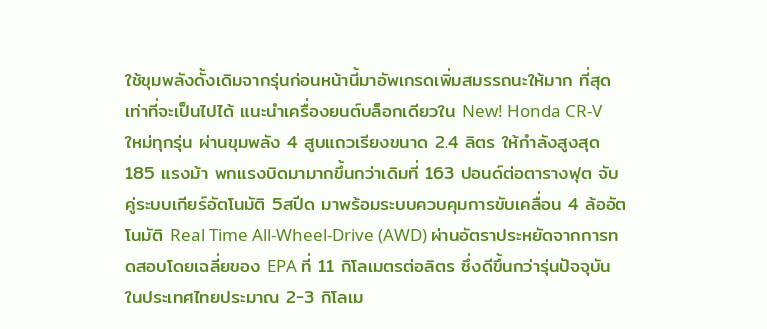ใช้ขุมพลังดั้งเดิมจากรุ่นก่อนหน้านี้มาอัพเกรดเพิ่มสมรรถนะให้มาก ที่สุดเท่าที่จะเป็นไปได้ แนะนำเครื่องยนต์บล็อกเดียวใน New! Honda CR-V ใหม่ทุกรุ่น ผ่านขุมพลัง 4 สูบแถวเรียงขนาด 2.4 ลิตร ให้กำลังสูงสุด 185 แรงม้า พกแรงบิดมามากขึ้นกว่าเดิมที่ 163 ปอนด์ต่อตารางฟุต จับคู่ระบบเกียร์อัตโนมัติ 5สปีด มาพร้อมระบบควบคุมการขับเคลื่อน 4 ล้ออัตโนมัติ Real Time All-Wheel-Drive (AWD) ผ่านอัตราประหยัดจากการทดสอบโดยเฉลี่ยของ EPA ที่ 11 กิโลเมตรต่อลิตร ซึ่งดีขึ้นกว่ารุ่นปัจจุบันในประเทศไทยประมาณ 2-3 กิโลเม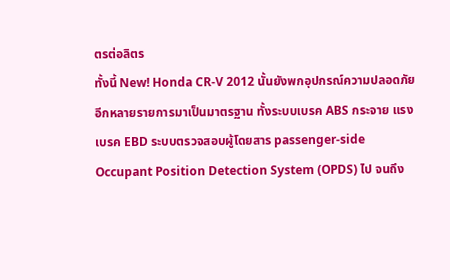ตรต่อลิตร
ทั้งนี้ New! Honda CR-V 2012 นั้นยังพกอุปกรณ์ความปลอดภัยอีกหลายรายการมาเป็นมาตรฐาน ทั้งระบบเบรค ABS กระจาย แรงเบรค EBD ระบบตรวจสอบผู้โดยสาร passenger-side Occupant Position Detection System (OPDS) ไป จนถึง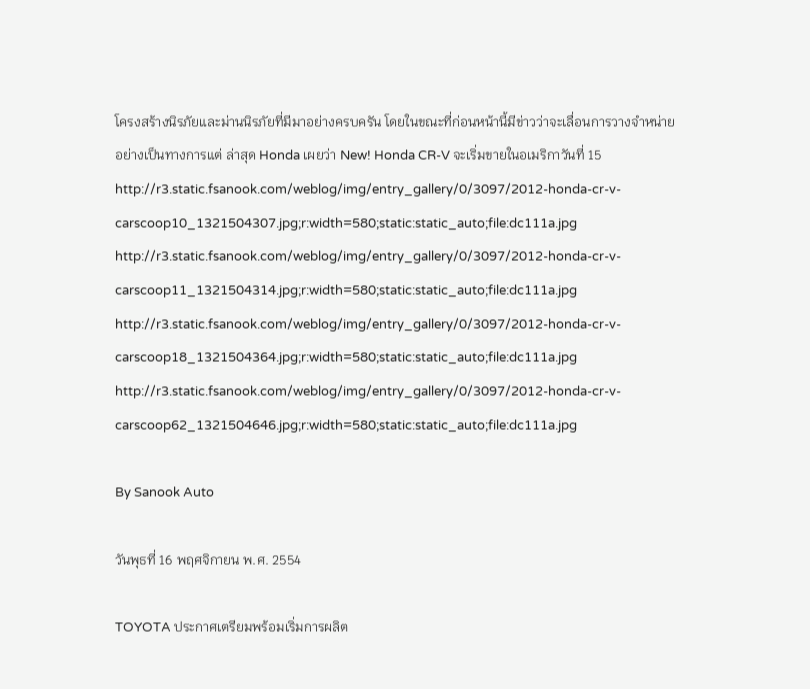โครงสร้างนิรภัยและม่านนิรภัยที่มีมาอย่างครบครัน โดยในขณะที่ก่อนหน้านี้มีข่าวว่าจะเลื่อนการวางจำหน่ายอย่างเป็นทางการแต่ ล่าสุด Honda เผยว่า New! Honda CR-V จะเริ่มขายในอเมริกาวันที่ 15
http://r3.static.fsanook.com/weblog/img/entry_gallery/0/3097/2012-honda-cr-v-carscoop10_1321504307.jpg;r:width=580;static:static_auto;file:dc111a.jpg
http://r3.static.fsanook.com/weblog/img/entry_gallery/0/3097/2012-honda-cr-v-carscoop11_1321504314.jpg;r:width=580;static:static_auto;file:dc111a.jpg
http://r3.static.fsanook.com/weblog/img/entry_gallery/0/3097/2012-honda-cr-v-carscoop18_1321504364.jpg;r:width=580;static:static_auto;file:dc111a.jpg
http://r3.static.fsanook.com/weblog/img/entry_gallery/0/3097/2012-honda-cr-v-carscoop62_1321504646.jpg;r:width=580;static:static_auto;file:dc111a.jpg

By Sanook Auto

วันพุธที่ 16 พฤศจิกายน พ.ศ. 2554

TOYOTA ประกาศเตรียมพร้อมเริ่มการผลิต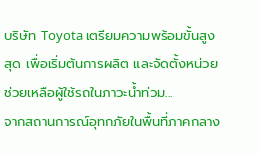บริษัท Toyota เตรียมความพร้อมขั้นสูงสุด เพื่อเริ่มต้นการผลิต และจัดตั้งหน่วยช่วยเหลือผู้ใช้รถในภาวะน้ำท่วม...
จากสถานการณ์อุทกภัยในพื้นที่ภาคกลาง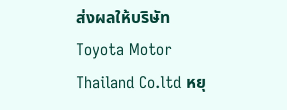ส่งผลให้บริษัท Toyota Motor Thailand Co.ltd หยุ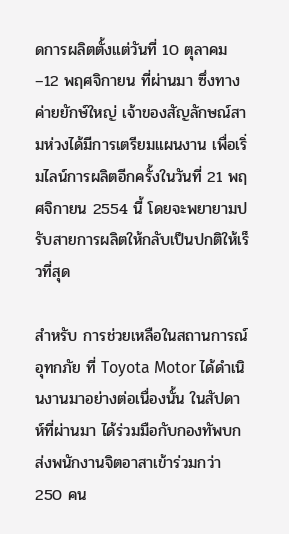ดการผลิตตั้งแต่วันที่ 10 ตุลาคม–12 พฤศจิกายน ที่ผ่านมา ซึ่งทางค่ายยักษ์ใหญ่ เจ้าของสัญลักษณ์สามห่วงได้มีการเตรียมแผนงาน เพื่อเริ่มไลน์การผลิตอีกครั้งในวันที่ 21 พฤศจิกายน 2554 นี้ โดยจะพยายามปรับสายการผลิตให้กลับเป็นปกติให้เร็วที่สุด

สำหรับ การช่วยเหลือในสถานการณ์อุทกภัย ที่ Toyota Motor ได้ดำเนินงานมาอย่างต่อเนื่องนั้น ในสัปดาห์ที่ผ่านมา ได้ร่วมมือกับกองทัพบก ส่งพนักงานจิตอาสาเข้าร่วมกว่า 250 คน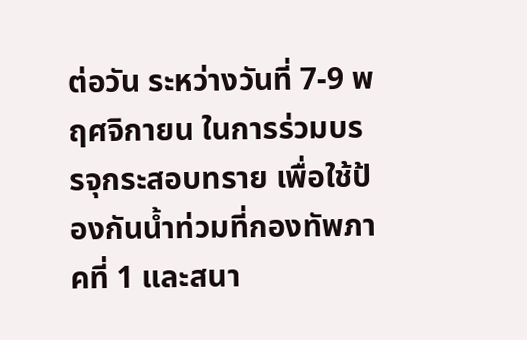ต่อวัน ระหว่างวันที่ 7-9 พฤศจิกายน ในการร่วมบรรจุกระสอบทราย เพื่อใช้ป้องกันน้ำท่วมที่กองทัพภาคที่ 1 และสนา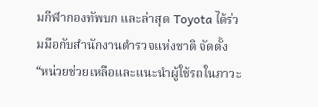มกีฬากองทัพบก และล่าสุด Toyota ได้ร่วมมือกับสำนักงานตำรวจแห่งชาติ จัดตั้ง “หน่วยช่วยเหลือและแนะนำผู้ใช้รถในภาวะ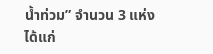น้ำท่วม” จำนวน 3 แห่ง ได้แก่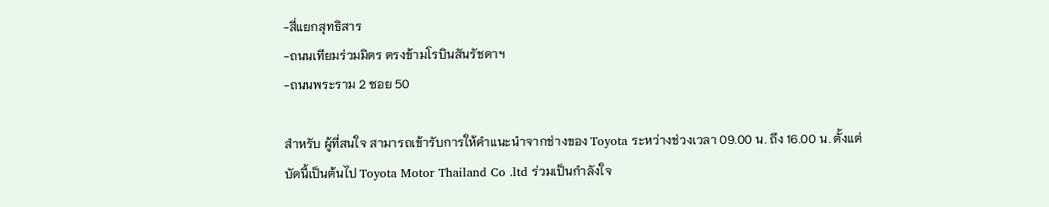-สี่แยกสุทธิสาร
-ถนนเทียมร่วมมิตร ตรงข้ามโรบินสันรัชดาฯ
-ถนนพระราม 2 ซอย 50

สำหรับ ผู้ที่สนใจ สามารถเข้ารับการให้คำแนะนำจากช่างของ Toyota ระหว่างช่วงเวลา 09.00 น. ถึง 16.00 น. ตั้งแต่บัดนี้เป็นต้นไป Toyota Motor Thailand Co .ltd ร่วมเป็นกำลังใจ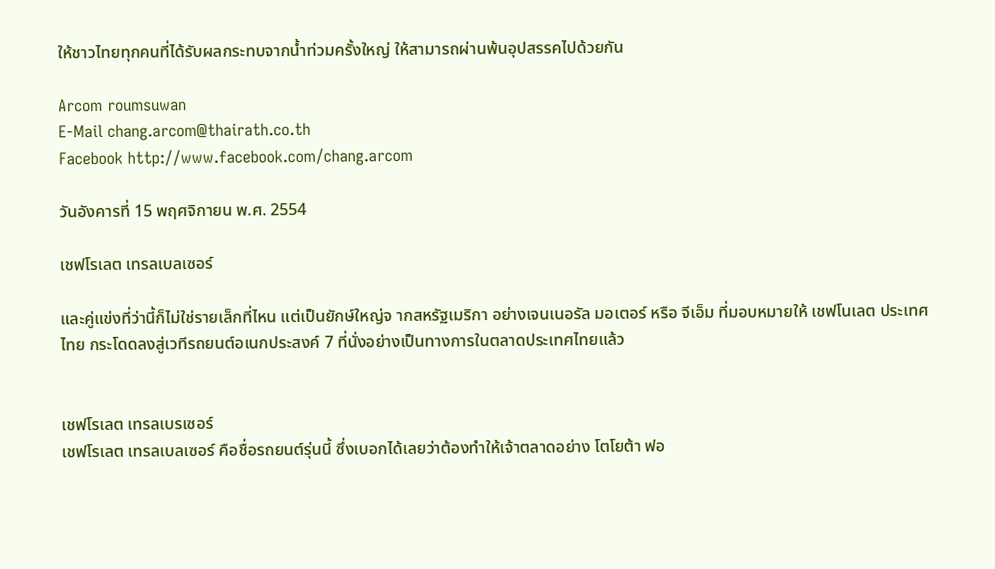ให้ชาวไทยทุกคนที่ได้รับผลกระทบจากน้ำท่วมครั้งใหญ่ ให้สามารถผ่านพ้นอุปสรรคไปด้วยกัน

Arcom roumsuwan
E-Mail chang.arcom@thairath.co.th
Facebook http://www.facebook.com/chang.arcom

วันอังคารที่ 15 พฤศจิกายน พ.ศ. 2554

เชฟโรเลต เทรลเบลเซอร์

และคู่แข่งที่ว่านี้ก็ไม่ใช่รายเล็กที่ไหน แต่เป็นยักษ์ใหญ่จ ากสหรัฐเมริกา อย่างเจนเนอรัล มอเตอร์ หรือ จีเอ็ม ที่มอบหมายให้ เชฟโนเลต ประเทศไทย กระโดดลงสู่เวทีรถยนต์อเนกประสงค์ 7 ที่นั่งอย่างเป็นทางการในตลาดประเทศไทยแล้ว


เชฟโรเลต เทรลเบรเซอร์
เชฟโรเลต เทรลเบลเซอร์ คือชื่อรถยนต์รุ่นนี้ ซึ่งเบอกได้เลยว่าต้องทำให้เจ้าตลาดอย่าง โตโยต้า ฟอ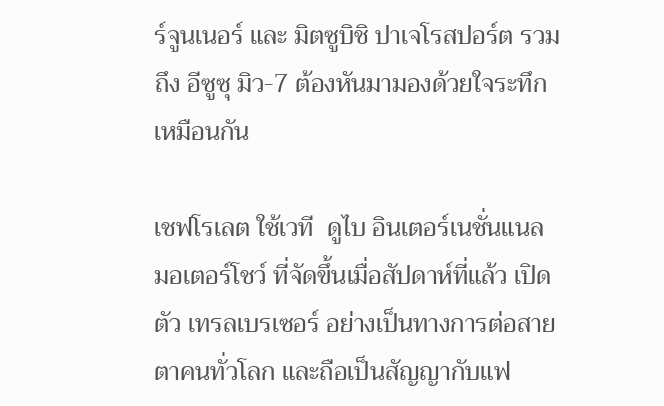ร์จูนเนอร์ และ มิตซูบิชิ ปาเจโรสปอร์ต รวมถึง อีซูซุ มิว-7 ต้องหันมามองด้วยใจระทึกเหมือนกัน

เชฟโรเลต ใช้เวที  ดูไบ อินเตอร์เนชั่นแนล มอเตอร์โชว์ ที่จัดขึ้นเมื่อสัปดาห์ที่แล้ว เปิดตัว เทรลเบรเซอร์ อย่างเป็นทางการต่อสายตาคนทั่วโลก และถือเป็นสัญญากับแฟ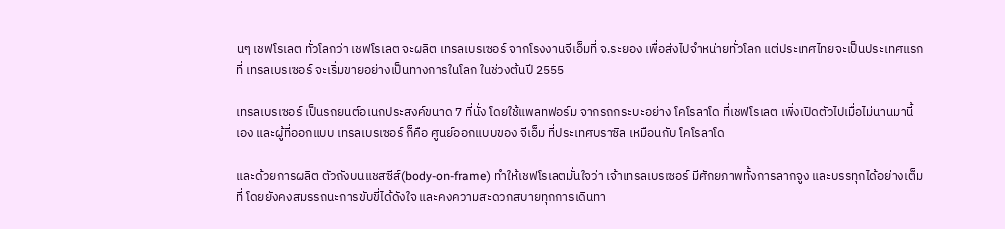นๆ เชฟโรเลต ทั่วโลกว่า เชฟโรเลต จะผลิต เทรลเบรเซอร์ จากโรงงานจีเอ็มที่ จ.ระยอง เพื่อส่งไปจำหน่ายทั่วโลก แต่ประเทศไทยจะเป็นประเทศแรกที่ เทรลเบรเซอร์ จะเริ่มขายอย่างเป็นทางการในโลก ในช่วงต้นปี 2555

เทรลเบรเซอร์ เป็นรถยนต์อเนกประสงค์ขนาด 7 ที่นั่ง โดยใช้แพลทฟอร์ม จากรถกระบะอย่าง โคโรลาโด ที่เชฟโรเลต เพิ่งเปิดตัวไปเมื่อไม่นานมานี้เอง และผู้ที่ออกแบบ เทรลเบรเซอร์ ก็คือ ศูนย์ออกแบบของ จีเอ็ม ที่ประเทศบราซิล เหมือนกับ โคโรลาโด

และด้วยการผลิต ตัวถังบนแชสซีส์(body-on-frame) ทำให้เชฟโรเลตมั่นใจว่า เจ้าเทรลเบรเซอร์ มีศักยภาพทั้งการลากจูง และบรรทุกได้อย่างเต็มที่ โดยยังคงสมรรถนะการขับขี่ได้ดังใจ และคงความสะดวกสบายทุกการเดินทา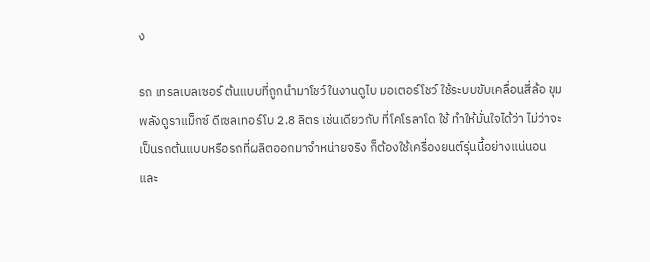ง

รถ เทรลเบลเซอร์ ต้นแบบที่ถูกนำมาโชว์ในงานดูไบ มอเตอร์โชว์ ใช้ระบบขับเคลื่อนสี่ล้อ ขุมพลังดูราแม็กซ์ ดีเซลเทอร์โบ 2.8 ลิตร เช่นเดียวกับ ที่โคโรลาโด ใช้ ทำให้มั่นใจได้ว่า ไม่ว่าจะเป็นรถต้นแบบหรือรถที่ผลิตออกมาจำหน่ายจริง ก็ต้องใช้เครื่องยนต์รุ่นนี้อย่างแน่นอน และ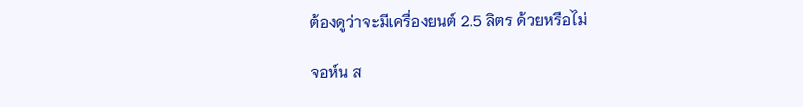ต้องดูว่าจะมีเครื่องยนต์ 2.5 ลิตร ด้วยหรือไม่

จอห์น ส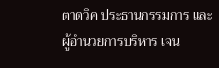ตาดวิค ประธานกรรมการ และผู้อำนวยการบริหาร เจน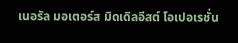เนอรัล มอเตอร์ส มิดเดิลอีสต์ โอเปอเรชั่น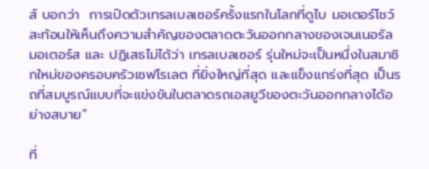ส์ บอกว่า  การเปิดตัวเทรลเบลเซอร์ครั้งแรกในโลกที่ดูไบ มอเตอร์โชว์ สะท้อนให้เห็นถึงความสำคัญของตลาดตะวันออกกลางของเจนเนอรัล มอเตอร์ส และ ปฏิเสธไม่ได้ว่า เทรลเบลเซอร์ รุ่นใหม่จะเป็นหนึ่งในสมาชิกใหม่ของครอบครัวเชฟโรเลต ที่ยิ่งใหญ่ที่สุด และแข็งแกร่งที่สุด เป็นรถที่สมบูรณ์แบบที่จะแข่งขันในตลาดรถเอสยูวีของตะวันออกกลางได้อย่างสบาย”

ที่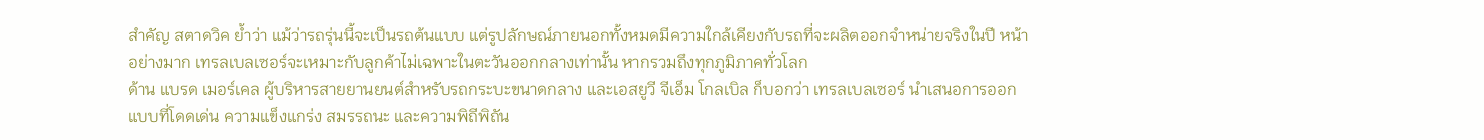สำคัญ สตาดวิค ย้ำว่า แม้ว่ารถรุ่นนี้จะเป็นรถต้นแบบ แต่รูปลักษณ์ภายนอกทั้งหมดมีความใกล้เคียงกับรถที่จะผลิตออกจำหน่ายจริงในปี หน้าอย่างมาก เทรลเบลเซอร์จะเหมาะกับลูกค้าไม่เฉพาะในตะวันออกกลางเท่านั้น หากรวมถึงทุกภูมิภาคทั่วโลก
ด้าน แบรด เมอร์เคล ผู้บริหารสายยานยนต์สำหรับรถกระบะขนาดกลาง และเอสยูวี จีเอ็ม โกลเบิล ก็บอกว่า เทรลเบลเซอร์ นำเสนอการออกแบบที่โดดเด่น ความแข็งแกร่ง สมรรถนะ และความพิถีพิถัน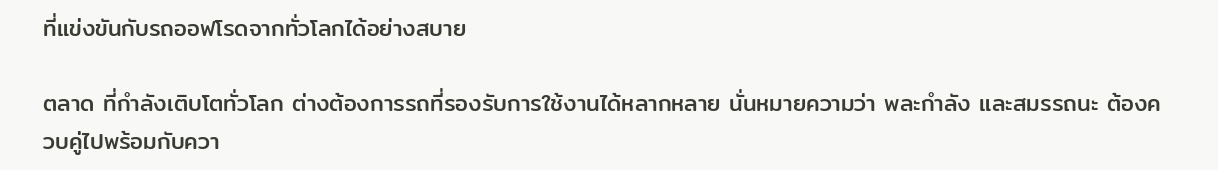ที่แข่งขันกับรถออฟโรดจากทั่วโลกได้อย่างสบาย

ตลาด ที่กำลังเติบโตทั่วโลก ต่างต้องการรถที่รองรับการใช้งานได้หลากหลาย นั่นหมายความว่า พละกำลัง และสมรรถนะ ต้องควบคู่ไปพร้อมกับควา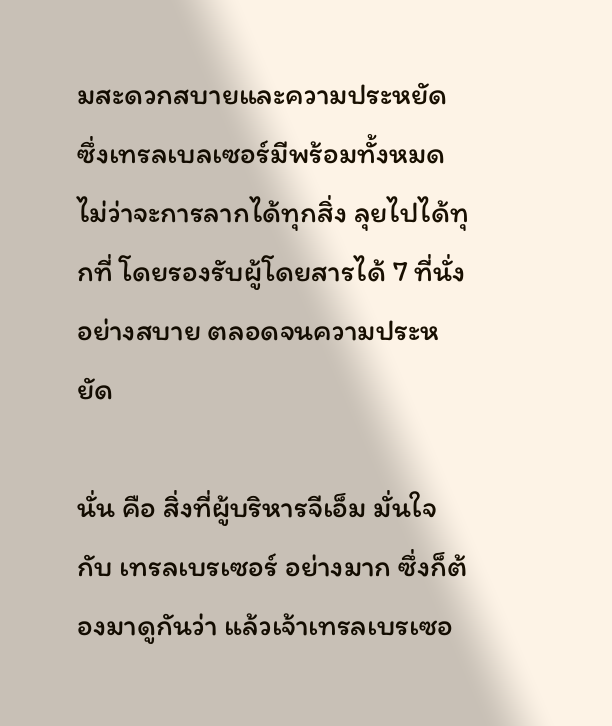มสะดวกสบายและความประหยัด ซึ่งเทรลเบลเซอร์มีพร้อมทั้งหมด ไม่ว่าจะการลากได้ทุกสิ่ง ลุยไปได้ทุกที่ โดยรองรับผู้โดยสารได้ 7 ที่นั่งอย่างสบาย ตลอดจนความประหยัด

นั่น คือ สิ่งที่ผู้บริหารจีเอ็ม มั่นใจกับ เทรลเบรเซอร์ อย่างมาก ซึ่งก็ต้องมาดูกันว่า แล้วเจ้าเทรลเบรเซอ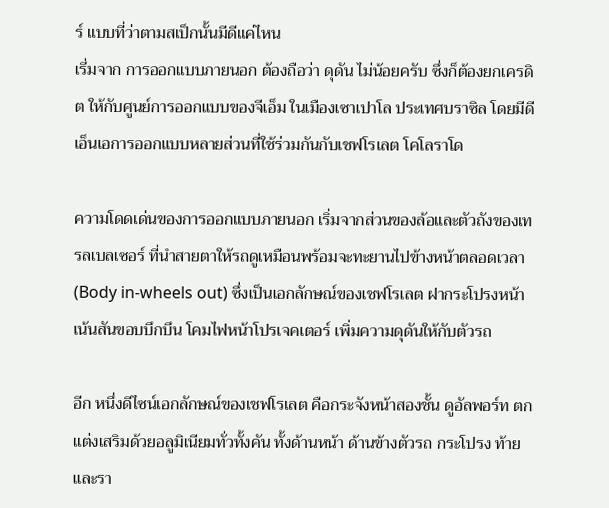ร์ แบบที่ว่าตามสเป็กนั้นมีดีแค่ไหน
เรี่มจาก การออกแบบภายนอก ต้องถือว่า ดุดัน ไม่น้อยครับ ซึ่งก็ต้องยกเครดิต ให้กับศูนย์การออกแบบของจีเอ็ม ในเมืองเซาเปาโล ประเทศบราซิล โดยมีดีเอ็นเอการออกแบบหลายส่วนที่ใช้ร่วมกันกับเชฟโรเลต โคโลราโด

ความโดดเด่นของการออกแบบภายนอก เริ่มจากส่วนของล้อและตัวถังของเทรลเบลเซอร์ ที่นำสายตาให้รถดูเหมือนพร้อมจะทะยานไปข้างหน้าตลอดเวลา (Body in-wheels out) ซึ่งเป็นเอกลักษณ์ของเชฟโรเลต ฝากระโปรงหน้าเน้นสันขอบบึกบึน โคมไฟหน้าโปรเจคเตอร์ เพิ่มความดุดันให้กับตัวรถ

อีก หนึ่งดีไซน์เอกลักษณ์ของเชฟโรเลต คือกระจังหน้าสองชั้น ดูอัลพอร์ท ตกแต่งเสริมด้วยอลูมิเนียมทั่วทั้งคัน ทั้งด้านหน้า ด้านข้างตัวรถ กระโปรง ท้าย และรา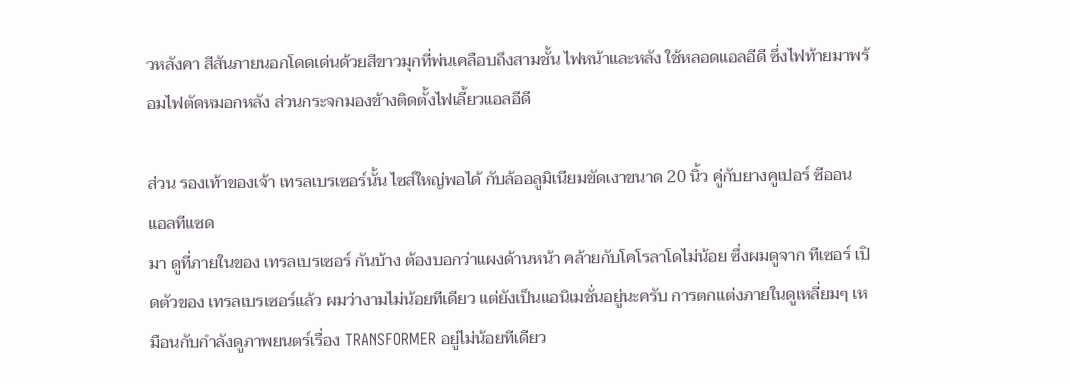วหลังคา สีสันภายนอกโดดเด่นด้วยสีขาวมุกที่พ่นเคลือบถึงสามชั้น ไฟหน้าและหลัง ใช้หลอดแอลอีดี ซึ่งไฟท้ายมาพร้อมไฟตัดหมอกหลัง ส่วนกระจกมองข้างติดตั้งไฟเลี้ยวแอลอีดี

ส่วน รองเท้าของเจ้า เทรลเบรเซอร์นั้น ไซส์ใหญ่พอได้ กับล้ออลูมิเนียมขัดเงาขนาด 20 นิ้ว คู่กับยางคูเปอร์ ซีออน แอลทีแซด
มา ดูที่ภายในของ เทรลเบรเซอร์ กันบ้าง ต้องบอกว่าแผงด้านหน้า คล้ายกับโคโรลาโดไม่น้อย ซึ่งผมดูจาก ทีเซอร์ เปิดตัวของ เทรลเบรเซอร์แล้ว ผมว่างามไม่น้อยทีเดียว แต่ยังเป็นแอนิเมชั่นอยู่นะครับ การตกแต่งภายในดูเหลี่ยมๆ เหมือนกับกำลังดูภาพยนตร์เรื่อง TRANSFORMER อยู่ไม่น้อยทีเดียว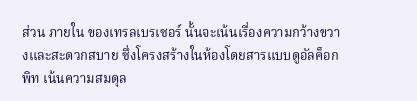ส่วน ภายใน ของเทรลเบรเซอร์ นั้นจะเน้นเรื่องความกว้างขวางและสะดวกสบาย ซึ่งโครงสร้างในห้องโดยสารแบบดูอัลค็อกพิท เน้นความสมดุล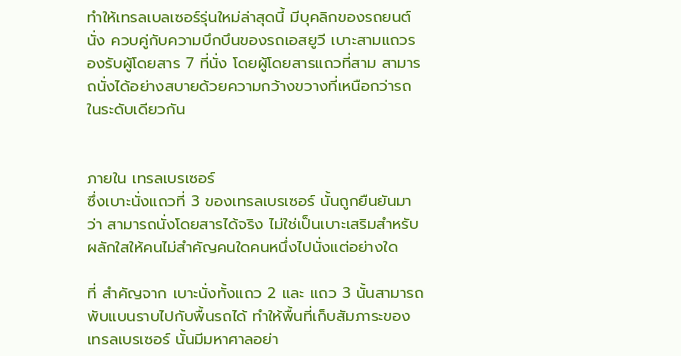ทำให้เทรลเบลเซอร์รุ่นใหม่ล่าสุดนี้ มีบุคลิกของรถยนต์นั่ง ควบคู่กับความบึกบึนของรถเอสยูวี เบาะสามแถวรองรับผู้โดยสาร 7 ที่นั่ง โดยผู้โดยสารแถวที่สาม สามารถนั่งได้อย่างสบายด้วยความกว้างขวางที่เหนือกว่ารถในระดับเดียวกัน


ภายใน เทรลเบรเซอร์
ซึ่งเบาะนั่งแถวที่ 3 ของเทรลเบรเซอร์ นั้นถูกยืนยันมาว่า สามารถนั่งโดยสารได้จริง ไม่ใช่เป็นเบาะเสริมสำหรับผลักใสให้คนไม่สำคัญคนใดคนหนึ่งไปนั่งแต่อย่างใด

ที่ สำคัญจาก เบาะนั่งทั้งแถว 2 และ แถว 3 นั้นสามารถพับแบนราบไปกับพื้นรถได้ ทำให้พื้นที่เก็บสัมภาระของ เทรลเบรเซอร์ นั้นมีมหาศาลอย่า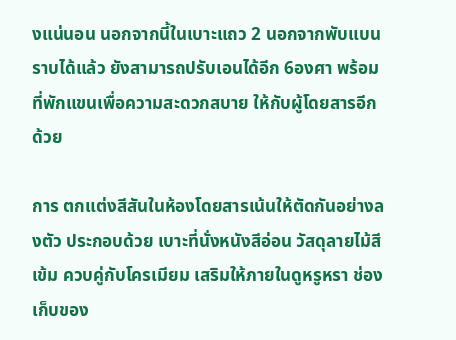งแน่นอน นอกจากนี้ในเบาะแถว 2 นอกจากพับแบนราบได้แล้ว ยังสามารถปรับเอนได้อีก 6องศา พร้อมที่พักแขนเพื่อความสะดวกสบาย ให้กับผู้โดยสารอีกด้วย

การ ตกแต่งสีสันในห้องโดยสารเน้นให้ตัดกันอย่างลงตัว ประกอบด้วย เบาะที่นั่งหนังสีอ่อน วัสดุลายไม้สีเข้ม ควบคู่กับโครเมียม เสริมให้ภายในดูหรูหรา ช่องเก็บของ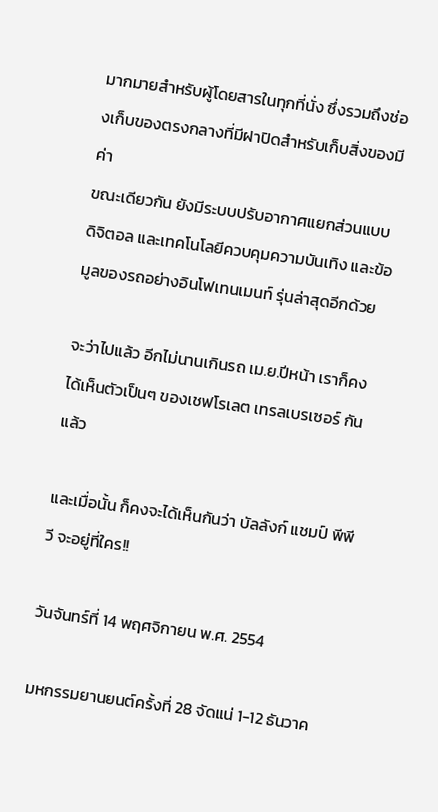มากมายสำหรับผู้โดยสารในทุกที่นั่ง ซึ่งรวมถึงช่องเก็บของตรงกลางที่มีฝาปิดสำหรับเก็บสิ่งของมีค่า
ขณะเดียวกัน ยังมีระบบปรับอากาศแยกส่วนแบบดิจิตอล และเทคโนโลยีควบคุมความบันเทิง และข้อมูลของรถอย่างอินโฟเทนเมนท์ รุ่นล่าสุดอีกด้วย

จะว่าไปแล้ว อีกไม่นานเกินรถ เม.ย.ปีหน้า เราก็คงได้เห็นตัวเป็นๆ ของเชฟโรเลต เทรลเบรเซอร์ กันแล้ว

และเมื่อนั้น ก็คงจะได้เห็นกันว่า บัลลังก์ แชมป์ พีพีวี จะอยู่ที่ใคร!!

วันจันทร์ที่ 14 พฤศจิกายน พ.ศ. 2554

มหกรรมยานยนต์ครั้งที่ 28 จัดแน่ 1-12 ธันวาค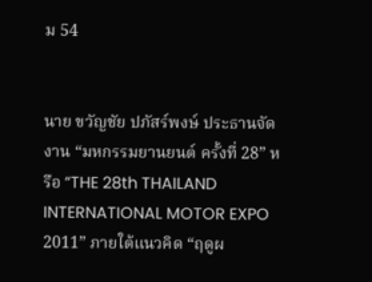ม 54


นาย ขวัญชัย ปภัสร์พงษ์ ประธานจัดงาน “มหกรรมยานยนต์ ครั้งที่ 28” หรือ “THE 28th THAILAND INTERNATIONAL MOTOR EXPO 2011” ภายใต้แนวคิด “ฤดูผ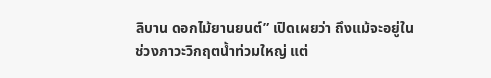ลิบาน ดอกไม้ยานยนต์” เปิดเผยว่า ถึงแม้จะอยู่ในช่วงภาวะวิกฤตน้ำท่วมใหญ่ แต่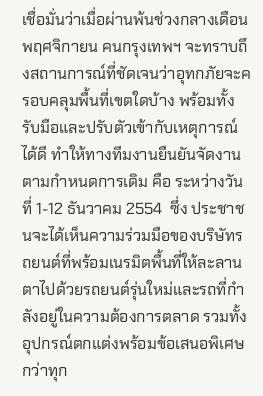เชื่อมั่นว่าเมื่อผ่านพ้นช่วงกลางเดือนพฤศจิกายน คนกรุงเทพฯ จะทราบถึงสถานการณ์ที่ชัดเจนว่าอุทกภัยจะครอบคลุมพื้นที่เขตใดบ้าง พร้อมทั้งรับมือและปรับตัวเข้ากับเหตุการณ์ได้ดี ทำให้ทางทีมงานยืนยันจัดงานตามกำหนดการเดิม คือ ระหว่างวันที่ 1-12 ธันวาคม 2554  ซึ่ง ประชาชนจะได้เห็นความร่วมมือของบริษัทรถยนต์ที่พร้อมเนรมิตพื้นที่ให้ละลาน ตาไปด้วยรถยนต์รุ่นใหม่และรถที่กำลังอยู่ในความต้องการตลาด รวมทั้งอุปกรณ์ตกแต่งพร้อมข้อเสนอพิเศษกว่าทุก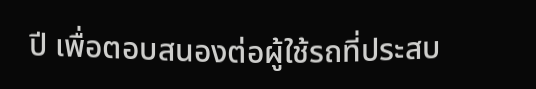ปี เพื่อตอบสนองต่อผู้ใช้รถที่ประสบ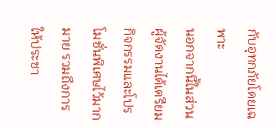กับอุทกภัยโดยเฉพาะ
นอกจากนี้ในส่วนผู้จัดงานได้เตรียมกิจกรรมและโปรโมชั่นพิเศษไว้มากมาย รวมถึงการให้ประชา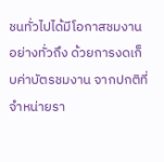ชนทั่วไปได้มีโอกาสชมงานอย่างทั่วถึง ด้วยการงดเก็บค่าบัตรชมงาน จากปกติที่จำหน่ายรา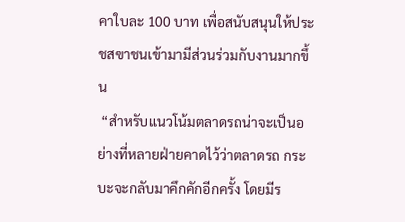คาใบละ 100 บาท เพื่อสนับสนุนให้ประชสฃาชนเข้ามามีส่วนร่วมกับงานมากขึ้น
 “สำหรับแนวโน้มตลาดรถน่าจะเป็นอย่างที่หลายฝ่ายคาดไว้ว่าตลาดรถ กระบะจะกลับมาคึกคักอีกครั้ง โดยมีร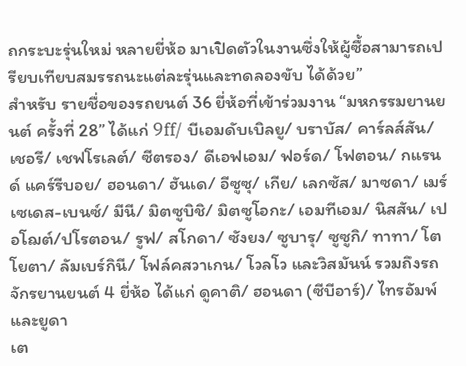ถกระบะรุ่นใหม่ หลายยี่ห้อ มาเปิดตัวในงานซึ่งให้ผู้ซื้อสามารถเปรียบเทียบสมรรถนะแต่ละรุ่นและทดลองขับ ได้ด้วย”
สำหรับ รายชื่อของรถยนต์ 36 ยี่ห้อที่เข้าร่วมงาน “มหกรรมยานยนต์ ครั้งที่ 28” ได้แก่ 9ff/ บีเอมดับเบิลยู/ บราบัส/ คาร์ลส์สัน/ เชอรี/ เชฟโรเลต์/ ซีตรอง/ ดีเอฟเอม/ ฟอร์ด/ โฟตอน/ กแรนด์ แคร์รีบอย/ ฮอนดา/ ฮันเด/ อีซูซุ/ เกีย/ เลกซัส/ มาซดา/ เมร์เซเดส-เบนซ์/ มีนี/ มิตซูบิชิ/ มิตซูโอกะ/ เอมทีเอม/ นิสสัน/ เปอโฌต์/ปโรตอน/ รูฟ/ สโกดา/ ซังยง/ ซูบารุ/ ซูซูกิ/ ทาทา/ โตโยตา/ ลัมเบร์กินี/ โฟล์คสวาเกน/ โวลโว และวิสมันน์ รวมถึงรถจักรยานยนต์ 4 ยี่ห้อ ได้แก่ ดูคาติ/ ฮอนดา (ซีบีอาร์)/ ไทรอัมพ์ และยูดา
เต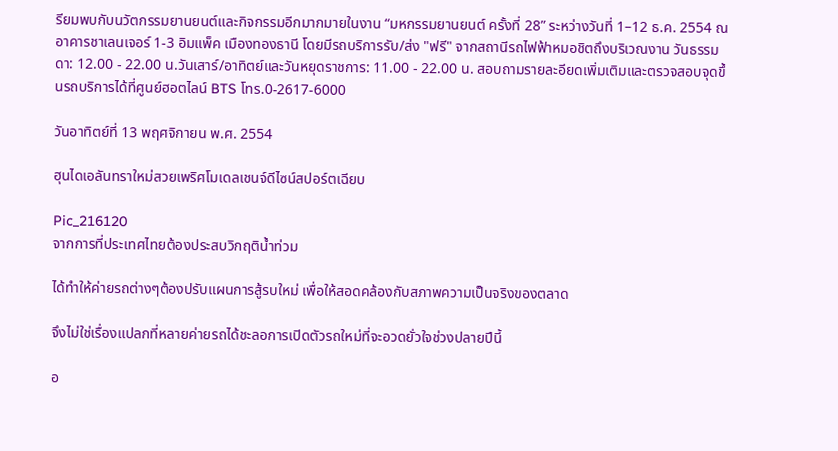รียมพบกับนวัตกรรมยานยนต์และกิจกรรมอีกมากมายในงาน “มหกรรมยานยนต์ ครั้งที่ 28” ระหว่างวันที่ 1–12 ธ.ค. 2554 ณ อาคารชาเลนเจอร์ 1-3 อิมแพ็ค เมืองทองธานี โดยมีรถบริการรับ/ส่ง "ฟรี" จากสถานีรถไฟฟ้าหมอชิตถึงบริเวณงาน วันธรรมดา: 12.00 - 22.00 น.วันเสาร์/อาทิตย์และวันหยุดราชการ: 11.00 - 22.00 น. สอบถามรายละอียดเพิ่มเติมและตรวจสอบจุดขึ้นรถบริการได้ที่ศูนย์ฮอตไลน์ BTS โทร.0-2617-6000

วันอาทิตย์ที่ 13 พฤศจิกายน พ.ศ. 2554

ฮุนไดเอลันทราใหม่สวยเพริศโมเดลเชนจ์ดีไซน์สปอร์ตเฉียบ

Pic_216120
จากการที่ประเทศไทยต้องประสบวิกฤติน้ำท่วม

ได้ทำให้ค่ายรถต่างๆต้องปรับแผนการสู้รบใหม่ เพื่อให้สอดคล้องกับสภาพความเป็นจริงของตลาด

จึงไม่ใช่เรื่องแปลกที่หลายค่ายรถได้ชะลอการเปิดตัวรถใหม่ที่จะอวดยั่วใจช่วงปลายปีนี้

อ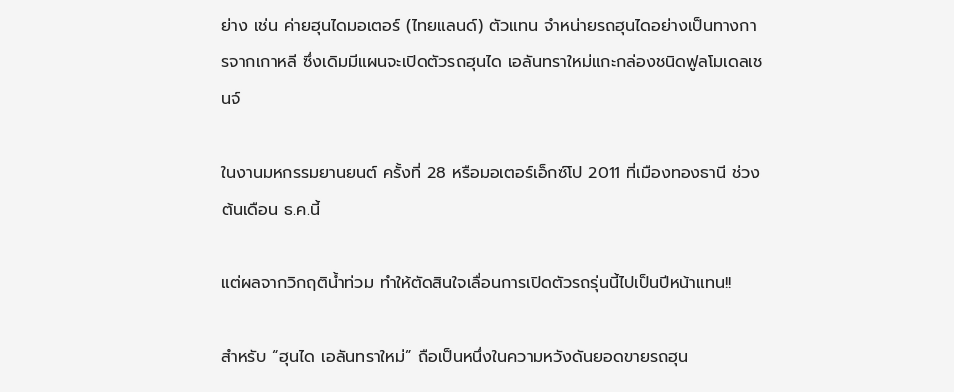ย่าง เช่น ค่ายฮุนไดมอเตอร์ (ไทยแลนด์) ตัวแทน จำหน่ายรถฮุนไดอย่างเป็นทางการจากเกาหลี ซึ่งเดิมมีแผนจะเปิดตัวรถฮุนได เอลันทราใหม่แกะกล่องชนิดฟูลโมเดลเชนจ์

ในงานมหกรรมยานยนต์ ครั้งที่ 28 หรือมอเตอร์เอ็กซ์โป 2011 ที่เมืองทองธานี ช่วงต้นเดือน ธ.ค.นี้

แต่ผลจากวิกฤติน้ำท่วม ทำให้ตัดสินใจเลื่อนการเปิดตัวรถรุ่นนี้ไปเป็นปีหน้าแทน!!

สำหรับ “ฮุนได เอลันทราใหม่” ถือเป็นหนึ่งในความหวังดันยอดขายรถฮุน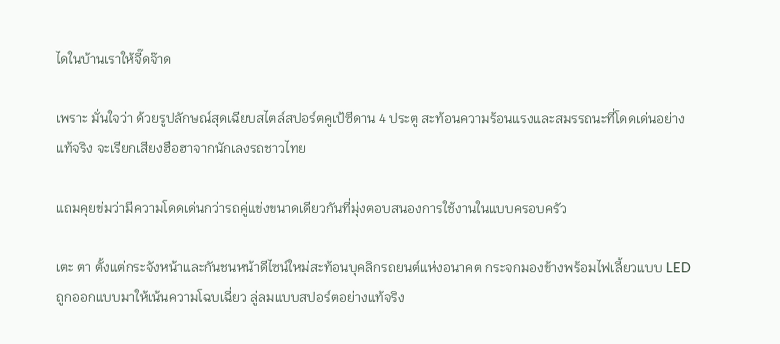ไดในบ้านเราให้จี๊ดจ๊าด

เพราะ มั่นใจว่า ด้วยรูปลักษณ์สุดเฉียบสไตล์สปอร์ตคูเป้ซีดาน 4 ประตู สะท้อนความร้อนแรงและสมรรถนะที่โดดเด่นอย่างแท้จริง จะเรียกเสียงฮือฮาจากนักเลงรถชาวไทย

แถมคุยข่มว่ามีความโดดเด่นกว่ารถคู่แข่งขนาดเดียวกันที่มุ่งตอบสนองการใช้งานในแบบครอบครัว

เตะ ตา ตั้งแต่กระจังหน้าและกันชนหน้าดีไซน์ใหม่สะท้อนบุคลิกรถยนต์แห่งอนาคต กระจกมองข้างพร้อมไฟเลี้ยวแบบ LED ถูกออกแบบมาให้เน้นความโฉบเฉี่ยว ลู่ลมแบบสปอร์ตอย่างแท้จริง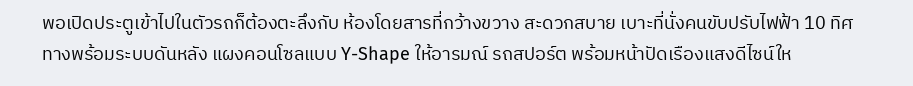พอเปิดประตูเข้าไปในตัวรถก็ต้องตะลึงกับ ห้องโดยสารที่กว้างขวาง สะดวกสบาย เบาะที่นั่งคนขับปรับไฟฟ้า 10 ทิศทางพร้อมระบบดันหลัง แผงคอนโซลแบบ Y-Shape ให้อารมณ์ รถสปอร์ต พร้อมหน้าปัดเรืองแสงดีไซน์ให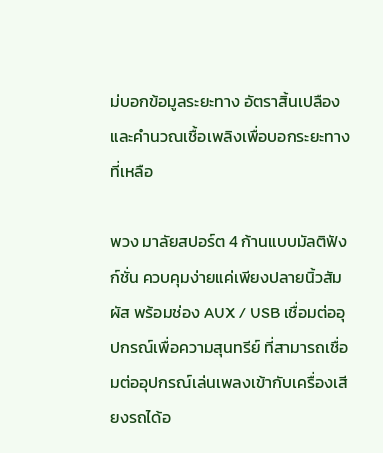ม่บอกข้อมูลระยะทาง อัตราสิ้นเปลือง และคำนวณเชื้อเพลิงเพื่อบอกระยะทางที่เหลือ

พวง มาลัยสปอร์ต 4 ก้านแบบมัลติฟังก์ชั่น ควบคุมง่ายแค่เพียงปลายนิ้วสัมผัส พร้อมช่อง AUX / USB เชื่อมต่ออุปกรณ์เพื่อความสุนทรีย์ ที่สามารถเชื่อมต่ออุปกรณ์เล่นเพลงเข้ากับเครื่องเสียงรถได้อ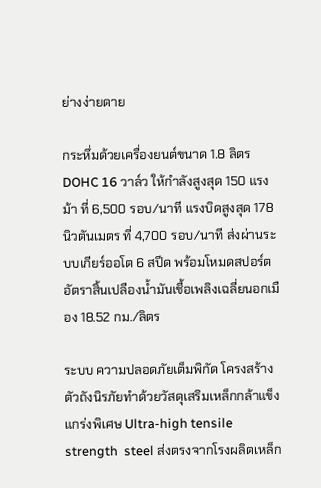ย่างง่ายดาย

กระหึ่มด้วยเครื่องยนต์ขนาด 1.8 ลิตร DOHC 16 วาล์ว ให้กำลังสูงสุด 150 แรงม้า ที่ 6,500 รอบ/นาที แรงบิดสูงสุด 178 นิวตันเมตร ที่ 4,700 รอบ/นาที ส่งผ่านระบบเกียร์ออโต 6 สปีด พร้อมโหมดสปอร์ต อัตราสิ้นเปลืองน้ำมันเชื้อเพลิงเฉลี่ยนอกเมือง 18.52 กม./ลิตร

ระบบ ความปลอดภัยเต็มพิกัด โครงสร้างตัวถังนิรภัยทำด้วยวัสดุเสริมเหล็กกล้าแข็งแกร่งพิเศษ Ultra-high tensile strength  steel ส่งตรงจากโรงผลิตเหล็ก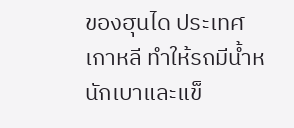ของฮุนได ประเทศเกาหลี ทำให้รถมีน้ำหนักเบาและแข็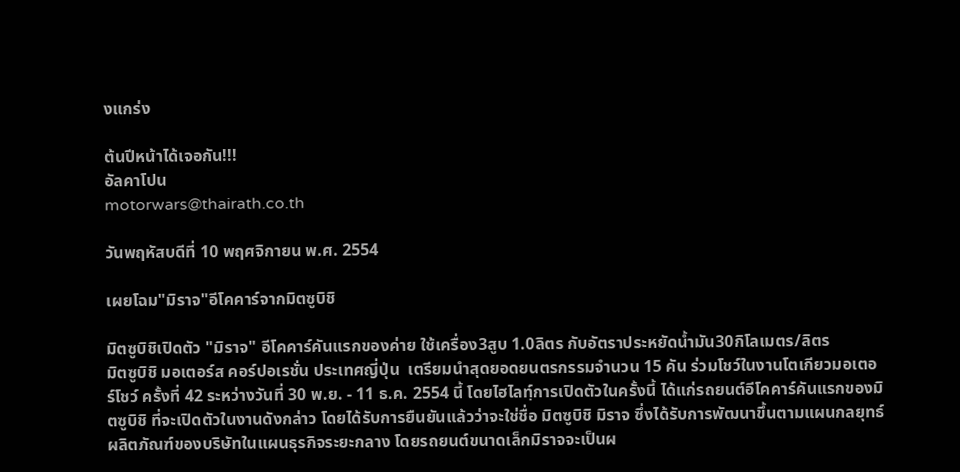งแกร่ง

ต้นปีหน้าได้เจอกัน!!!
อัลคาโปน
motorwars@thairath.co.th

วันพฤหัสบดีที่ 10 พฤศจิกายน พ.ศ. 2554

เผยโฉม"มิราจ"อีโคคาร์จากมิตซูบิชิ

มิตซูบิชิเปิดตัว "มิราจ" อีโคคาร์คันแรกของค่าย ใช้เครื่อง3สูบ 1.0ลิตร กับอัตราประหยัดน้ำมัน30กิโลเมตร/ลิตร
มิตซูบิชิ มอเตอร์ส คอร์ปอเรชั่น ประเทศญี่ปุ่น  เตรียมนำสุดยอดยนตรกรรมจำนวน 15 คัน ร่วมโชว์ในงานโตเกียวมอเตอร์โชว์ ครั้งที่ 42 ระหว่างวันที่ 30 พ.ย. - 11 ธ.ค. 2554 นี้ โดยไฮไลทฺ์การเปิดตัวในครั้งนี้ ได้แก่รถยนต์อีโคคาร์คันแรกของมิตซูบิชิ ที่จะเปิดตัวในงานดังกล่าว โดยได้รับการยืนยันแล้วว่าจะใช่ชื่อ มิตซูบิชิ มิราจ ซึ่งได้รับการพัฒนาขึ้นตามแผนกลยุทธ์ผลิตภัณฑ์ของบริษัทในแผนธุรกิจระยะกลาง โดยรถยนต์ขนาดเล็กมิราจจะเป็นผ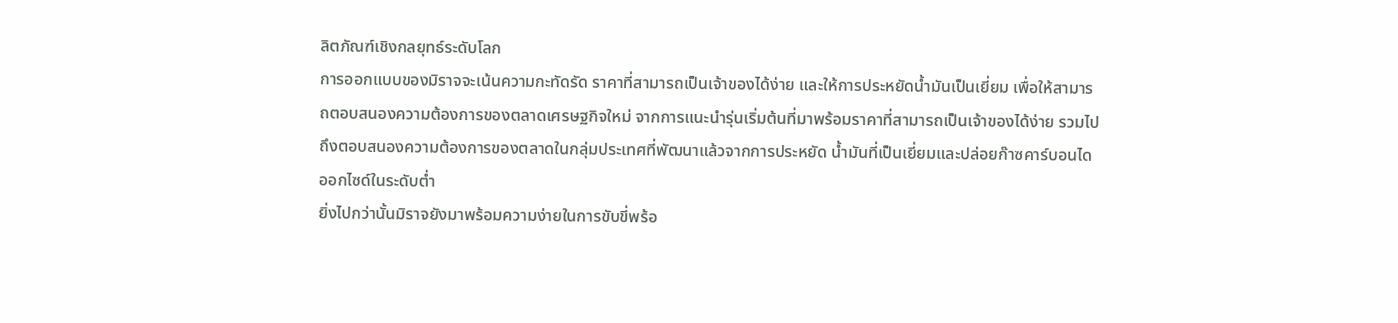ลิตภัณฑ์เชิงกลยุทธ์ระดับโลก
การออกแบบของมิราจจะเน้นความกะทัดรัด ราคาที่สามารถเป็นเจ้าของได้ง่าย และให้การประหยัดน้ำมันเป็นเยี่ยม เพื่อให้สามารถตอบสนองความต้องการของตลาดเศรษฐกิจใหม่ จากการแนะนำรุ่นเริ่มต้นที่มาพร้อมราคาที่สามารถเป็นเจ้าของได้ง่าย รวมไปถึงตอบสนองความต้องการของตลาดในกลุ่มประเทศที่พัฒนาแล้วจากการประหยัด น้ำมันที่เป็นเยี่ยมและปล่อยก๊าซคาร์บอนไดออกไซด์ในระดับต่ำ
ยิ่งไปกว่านั้นมิราจยังมาพร้อมความง่ายในการขับขี่พร้อ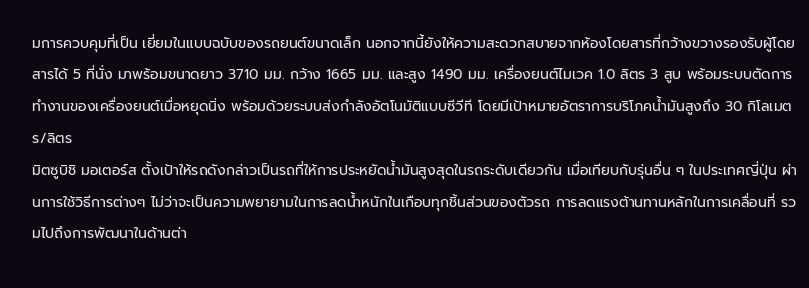มการควบคุมที่เป็น เยี่ยมในแบบฉบับของรถยนต์ขนาดเล็ก นอกจากนี้ยังให้ความสะดวกสบายจากห้องโดยสารที่กว้างขวางรองรับผู้โดยสารได้ 5 ที่นั่ง มาพร้อมขนาดยาว 3710 มม. กว้าง 1665 มม. และสูง 1490 มม. เครื่องยนต์ไมเวค 1.0 ลิตร 3 สูบ พร้อมระบบตัดการทำงานของเครื่องยนต์เมื่อหยุดนิ่ง พร้อมด้วยระบบส่งกำลังอัตโนมัติแบบซีวีที โดยมีเป้าหมายอัตราการบริโภคน้ำมันสูงถึง 30 กิโลเมตร/ลิตร
มิตซูบิชิ มอเตอร์ส ตั้งเป้าให้รถดังกล่าวเป็นรถที่ให้การประหยัดน้ำมันสูงสุดในรถระดับเดียวกัน เมื่อเทียบกับรุ่นอื่น ๆ ในประเทศญี่ปุ่น ผ่านการใช้วิธีการต่างๆ ไม่ว่าจะเป็นความพยายามในการลดน้ำหนักในเกือบทุกชิ้นส่วนของตัวรถ การลดแรงต้านทานหลักในการเคลื่อนที่ รวมไปถึงการพัฒนาในด้านต่า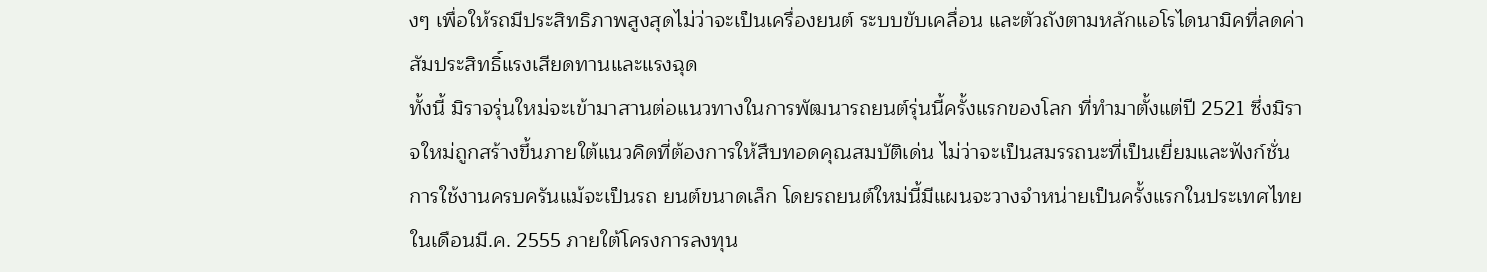งๆ เพื่อให้รถมีประสิทธิภาพสูงสุดไม่ว่าจะเป็นเครื่องยนต์ ระบบขับเคลื่อน และตัวถังตามหลักแอโรไดนามิคที่ลดค่าสัมประสิทธิ์แรงเสียดทานและแรงฉุด
ทั้งนี้ มิราจรุ่นใหม่จะเข้ามาสานต่อแนวทางในการพัฒนารถยนต์รุ่นนี้ครั้งแรกของโลก ที่ทำมาตั้งแต่ปี 2521 ซึ่งมิราจใหม่ถูกสร้างขึ้นภายใต้แนวคิดที่ต้องการให้สืบทอดคุณสมบัติเด่น ไม่ว่าจะเป็นสมรรถนะที่เป็นเยี่ยมและฟังก์ชั่นการใช้งานครบครันแม้จะเป็นรถ ยนต์ขนาดเล็ก โดยรถยนต์ใหม่นี้มีแผนจะวางจำหน่ายเป็นครั้งแรกในประเทศไทยในเดือนมี.ค. 2555 ภายใต้โครงการลงทุน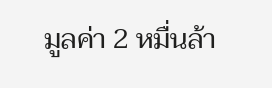มูลค่า 2 หมื่นล้า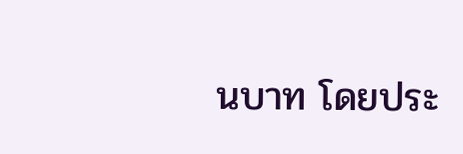นบาท โดยประ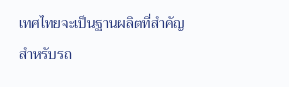เทศไทยจะเป็นฐานผลิตที่สำคัญสำหรับรถ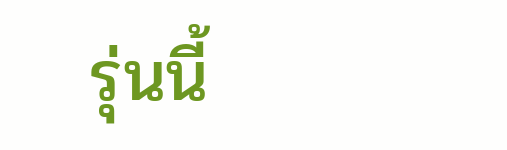รุ่นนี้